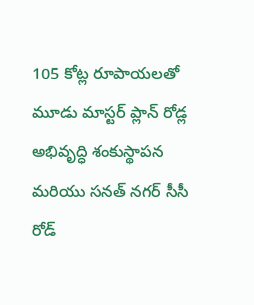105 కోట్ల రూపాయలతో మూడు మాస్టర్ ప్లాన్ రోడ్ల అభివృద్ధి శంకుస్థాపన మరియు సనత్ నగర్ సీసీ రోడ్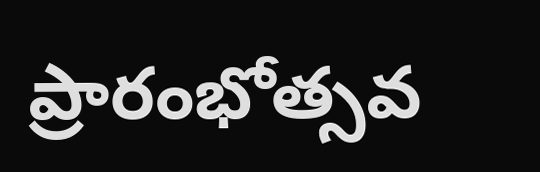ప్రారంభోత్సవ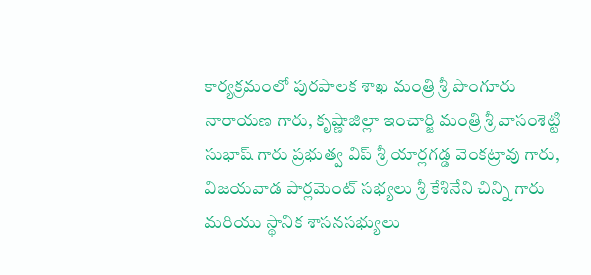కార్యక్రమంలో పురపాలక శాఖ మంత్రి శ్రీ పొంగూరు నారాయణ గారు, కృష్ణాజిల్లా ఇంచార్జి మంత్రి శ్రీ వాసంశెట్టి సుభాష్ గారు ప్రభుత్వ విప్ శ్రీ యార్లగడ్డ వెంకట్రావు గారు, విజయవాడ పార్లమెంట్ సభ్యలు శ్రీ కేశినేని చిన్ని గారు మరియు స్థానిక శాసనసభ్యులు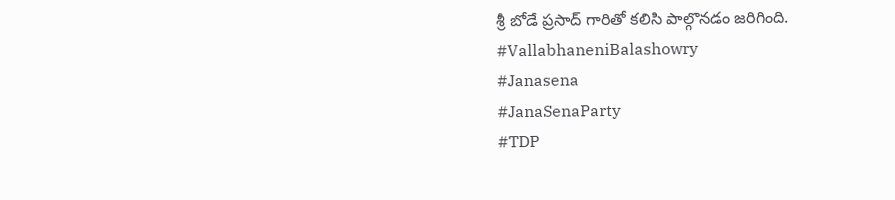శ్రీ బోడే ప్రసాద్ గారితో కలిసి పాల్గొనడం జరిగింది.
#VallabhaneniBalashowry
#Janasena
#JanaSenaParty
#TDP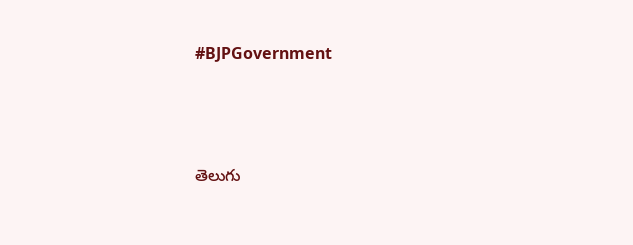#BJPGovernment




తెలుగు